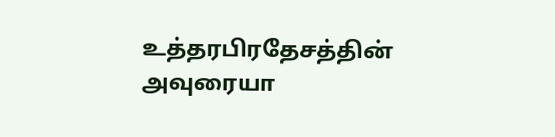உத்தரபிரதேசத்தின் அவுரையா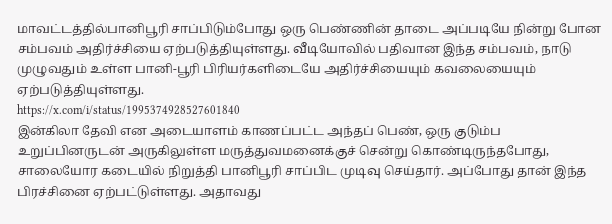மாவட்டத்தில்பானிபூரி சாப்பிடும்போது ஒரு பெண்ணின் தாடை அப்படியே நின்று போன சம்பவம் அதிர்ச்சியை ஏற்படுத்தியுள்ளது. வீடியோவில் பதிவான இந்த சம்பவம், நாடு முழுவதும் உள்ள பானி-பூரி பிரியர்களிடையே அதிர்ச்சியையும் கவலையையும் ஏற்படுத்தியுள்ளது.
https://x.com/i/status/1995374928527601840
இன்கிலா தேவி என அடையாளம் காணப்பட்ட அந்தப் பெண், ஒரு குடும்ப உறுப்பினருடன் அருகிலுள்ள மருத்துவமனைக்குச் சென்று கொண்டிருந்தபோது, சாலையோர கடையில் நிறுத்தி பானிபூரி சாப்பிட முடிவு செய்தார். அப்போது தான் இந்த பிரச்சினை ஏற்பட்டுள்ளது. அதாவது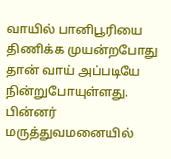வாயில் பானிபூரியை திணிக்க முயன்றபோது தான் வாய் அப்படியே நின்றுபோயுள்ளது. பின்னர் மருத்துவமனையில்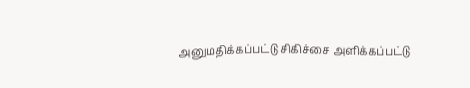அனுமதிக்கப்பட்டு சிகிச்சை அளிக்கப்பட்டு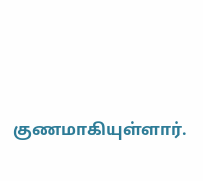குணமாகியுள்ளார்.